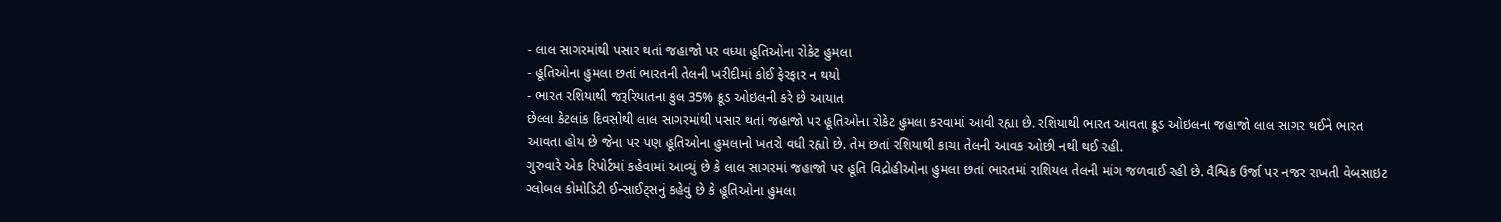- લાલ સાગરમાંથી પસાર થતાં જહાજો પર વધ્યા હૂતિઓના રોકેટ હુમલા
- હૂતિઓના હુમલા છતાં ભારતની તેલની ખરીદીમાં કોઈ ફેરફાર ન થયો
- ભારત રશિયાથી જરૂરિયાતના કુલ 35% ક્રૂડ ઓઇલની કરે છે આયાત
છેલ્લા કેટલાંક દિવસોથી લાલ સાગરમાંથી પસાર થતાં જહાજો પર હૂતિઓના રોકેટ હુમલા કરવામાં આવી રહ્યા છે. રશિયાથી ભારત આવતા ક્રૂડ ઓઇલના જહાજો લાલ સાગર થઈને ભારત આવતા હોય છે જેના પર પણ હૂતિઓના હુમલાનો ખતરો વધી રહ્યો છે. તેમ છતાં રશિયાથી કાચા તેલની આવક ઓછી નથી થઈ રહી.
ગુરુવારે એક રિપોર્ટમાં કહેવામાં આવ્યું છે કે લાલ સાગરમાં જહાજો પર હૂતિ વિદ્રોહીઓના હુમલા છતાં ભારતમાં રાશિયલ તેલની માંગ જળવાઈ રહી છે. વૈશ્વિક ઉર્જા પર નજર રાખતી વેબસાઇટ ગ્લોબલ કોમોડિટી ઈન્સાઈટ્સનું કહેવું છે કે હૂતિઓના હુમલા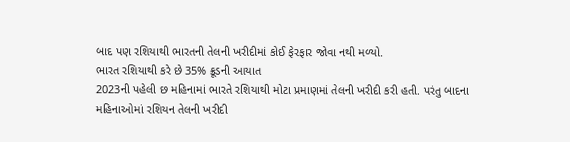બાદ પણ રશિયાથી ભારતની તેલની ખરીદીમાં કોઈ ફેરફાર જોવા નથી મળ્યો.
ભારત રશિયાથી કરે છે 35% ક્રૂડની આયાત
2023ની પહેલી છ મહિનામાં ભારતે રશિયાથી મોટા પ્રમાણમાં તેલની ખરીદી કરી હતી. પરંતુ બાદના મહિનાઓમાં રશિયન તેલની ખરીદી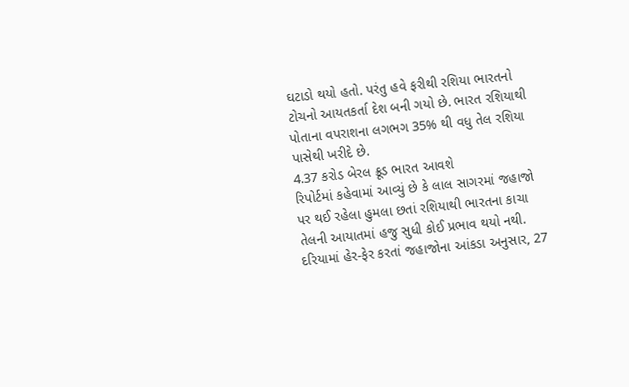ઘટાડો થયો હતો. પરંતુ હવે ફરીથી રશિયા ભારતનો ટોચનો આયતકર્તા દેશ બની ગયો છે. ભારત રશિયાથી પોતાના વપરાશના લગભગ 35% થી વધુ તેલ રશિયા પાસેથી ખરીદે છે.
4.37 કરોડ બેરલ ક્રૂડ ભારત આવશે
રિપોર્ટમાં કહેવામાં આવ્યું છે કે લાલ સાગરમાં જહાજો પર થઈ રહેલા હુમલા છતાં રશિયાથી ભારતના કાચા તેલની આયાતમાં હજુ સુધી કોઈ પ્રભાવ થયો નથી. દરિયામાં હેર-ફેર કરતાં જહાજોના આંકડા અનુસાર, 27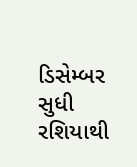ડિસેમ્બર સુધી રશિયાથી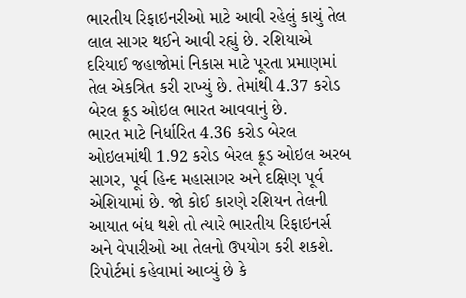ભારતીય રિફાઇનરીઓ માટે આવી રહેલું કાચું તેલ લાલ સાગર થઈને આવી રહ્યું છે. રશિયાએ દરિયાઈ જહાજોમાં નિકાસ માટે પૂરતા પ્રમાણમાં તેલ એકત્રિત કરી રાખ્યું છે. તેમાંથી 4.37 કરોડ બેરલ ક્રૂડ ઓઇલ ભારત આવવાનું છે.
ભારત માટે નિર્ધારિત 4.36 કરોડ બેરલ ઓઇલમાંથી 1.92 કરોડ બેરલ ક્રૂડ ઓઇલ અરબ સાગર, પૂર્વ હિન્દ મહાસાગર અને દક્ષિણ પૂર્વ એશિયામાં છે. જો કોઈ કારણે રશિયન તેલની આયાત બંધ થશે તો ત્યારે ભારતીય રિફાઇનર્સ અને વેપારીઓ આ તેલનો ઉપયોગ કરી શકશે.
રિપોર્ટમાં કહેવામાં આવ્યું છે કે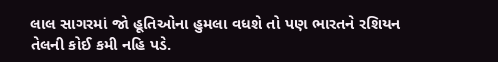લાલ સાગરમાં જો હૂતિઓના હુમલા વધશે તો પણ ભારતને રશિયન તેલની કોઈ કમી નહિ પડે.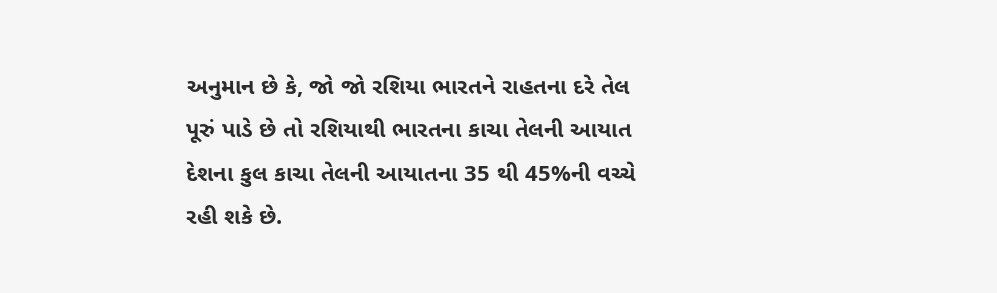અનુમાન છે કે, જો જો રશિયા ભારતને રાહતના દરે તેલ પૂરું પાડે છે તો રશિયાથી ભારતના કાચા તેલની આયાત દેશના કુલ કાચા તેલની આયાતના 35 થી 45%ની વચ્ચે રહી શકે છે.